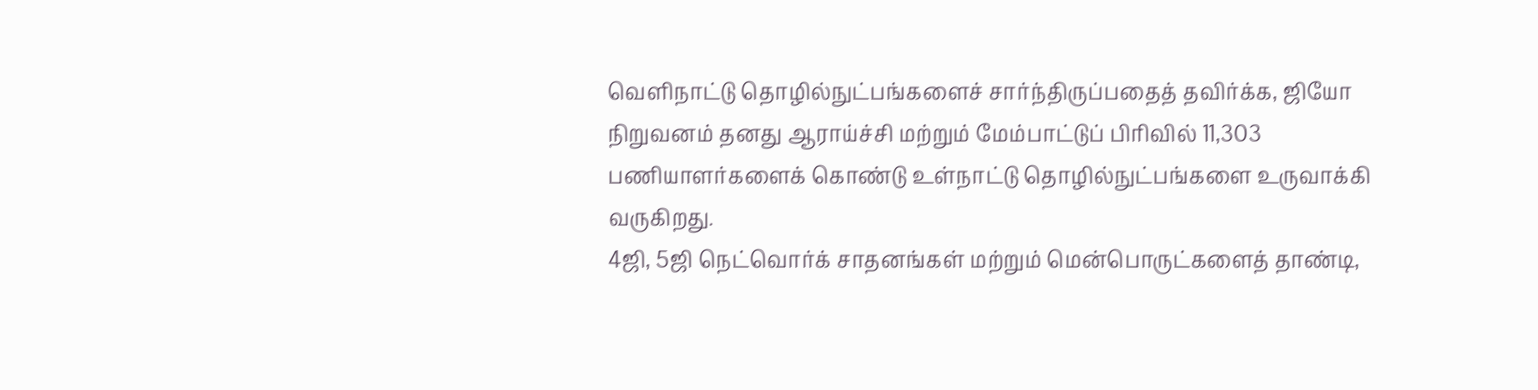வெளிநாட்டு தொழில்நுட்பங்களைச் சார்ந்திருப்பதைத் தவிர்க்க, ஜியோ நிறுவனம் தனது ஆராய்ச்சி மற்றும் மேம்பாட்டுப் பிரிவில் 11,303 பணியாளர்களைக் கொண்டு உள்நாட்டு தொழில்நுட்பங்களை உருவாக்கி வருகிறது.
4ஜி, 5ஜி நெட்வொர்க் சாதனங்கள் மற்றும் மென்பொருட்களைத் தாண்டி,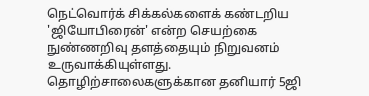நெட்வொர்க் சிக்கல்களைக் கண்டறிய 'ஜியோபிரைன்' என்ற செயற்கை நுண்ணறிவு தளத்தையும் நிறுவனம் உருவாக்கியுள்ளது.
தொழிற்சாலைகளுக்கான தனியார் 5ஜி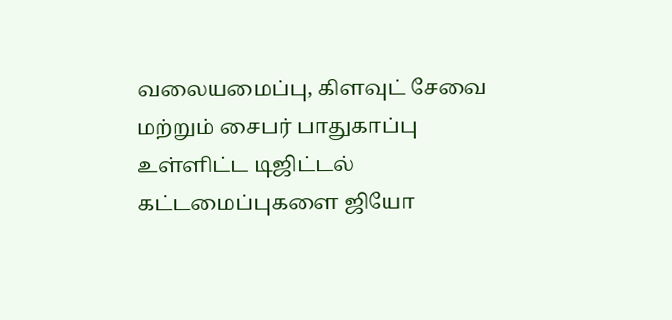வலையமைப்பு, கிளவுட் சேவை மற்றும் சைபர் பாதுகாப்பு உள்ளிட்ட டிஜிட்டல் கட்டமைப்புகளை ஜியோ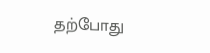தற்போது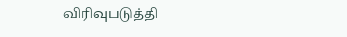விரிவுபடுத்தி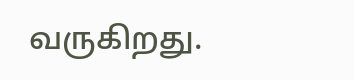வருகிறது.